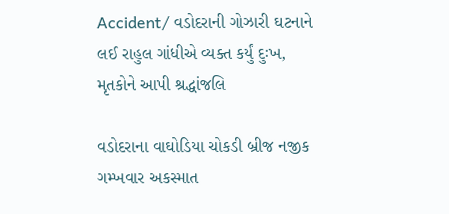Accident/ વડોદરાની ગોઝારી ઘટનાને લઈ રાહુલ ગાંધીએ વ્યક્ત કર્યું દુઃખ, મૃતકોને આપી શ્રદ્ધાંજલિ

વડોદરાના વાઘોડિયા ચોકડી બ્રીજ નજીક ગમ્ખવાર અકસ્માત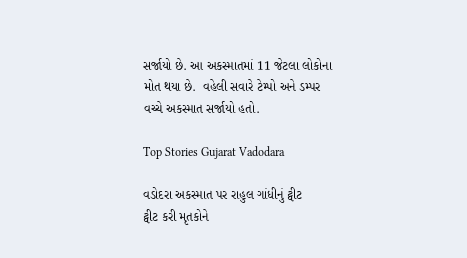સર્જાયો છે. આ અકસ્માતમાં 11 જેટલા લોકોના મોત થયા છે.  વહેલી સવારે ટેમ્પો અને ડમ્પર વચ્ચે અકસ્માત સર્જાયો હતો.

Top Stories Gujarat Vadodara

વડોદરા અકસ્માત પર રાહુલ ગાંધીનું ટ્વીટ
ટ્વીટ કરી મૃતકોને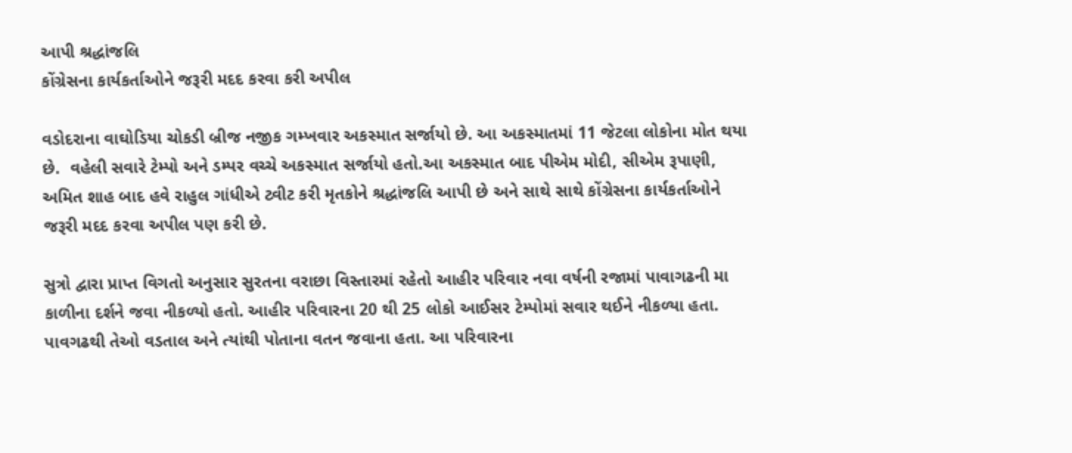આપી શ્રદ્ધાંજલિ
કોંગ્રેસના કાર્યકર્તાઓને જરૂરી મદદ કરવા કરી અપીલ

વડોદરાના વાઘોડિયા ચોકડી બ્રીજ નજીક ગમ્ખવાર અકસ્માત સર્જાયો છે. આ અકસ્માતમાં 11 જેટલા લોકોના મોત થયા છે.  વહેલી સવારે ટેમ્પો અને ડમ્પર વચ્ચે અકસ્માત સર્જાયો હતો.આ અકસ્માત બાદ પીએમ મોદી, સીએમ રૂપાણી, અમિત શાહ બાદ હવે રાહુલ ગાંધીએ ટ્વીટ કરી મૃતકોને શ્રદ્ધાંજલિ આપી છે અને સાથે સાથે કોંગ્રેસના કાર્યકર્તાઓને જરૂરી મદદ કરવા અપીલ પણ કરી છે.

સુત્રો દ્વારા પ્રાપ્ત વિગતો અનુસાર સુરતના વરાછા વિસ્તારમાં રહેતો આહીર પરિવાર નવા વર્ષની રજામાં પાવાગઢની મા કાળીના દર્શને જવા નીકળ્યો હતો. આહીર પરિવારના 20 થી 25 લોકો આઈસર ટેમ્પોમાં સવાર થઈને નીકળ્યા હતા. પાવગઢથી તેઓ વડતાલ અને ત્યાંથી પોતાના વતન જવાના હતા. આ પરિવારના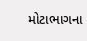મોટાભાગના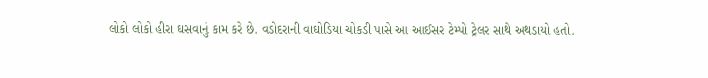લોકો લોકો હીરા ઘસવાનું કામ કરે છે. વડોદરાની વાઘોડિયા ચોકડી પાસે આ આઈસર ટેમ્પો ટ્રેલર સાથે અથડાયો હતો.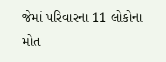જેમાં પરિવારના 11 લોકોના મોત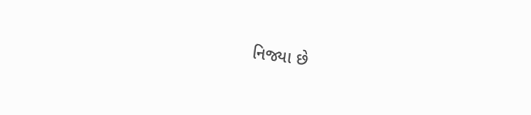નિજ્યા છે